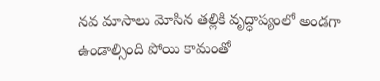నవ మాసాలు మోసిన తల్లికి వృద్ధాప్యంలో అండగా ఉండాల్సింది పోయి కామంతో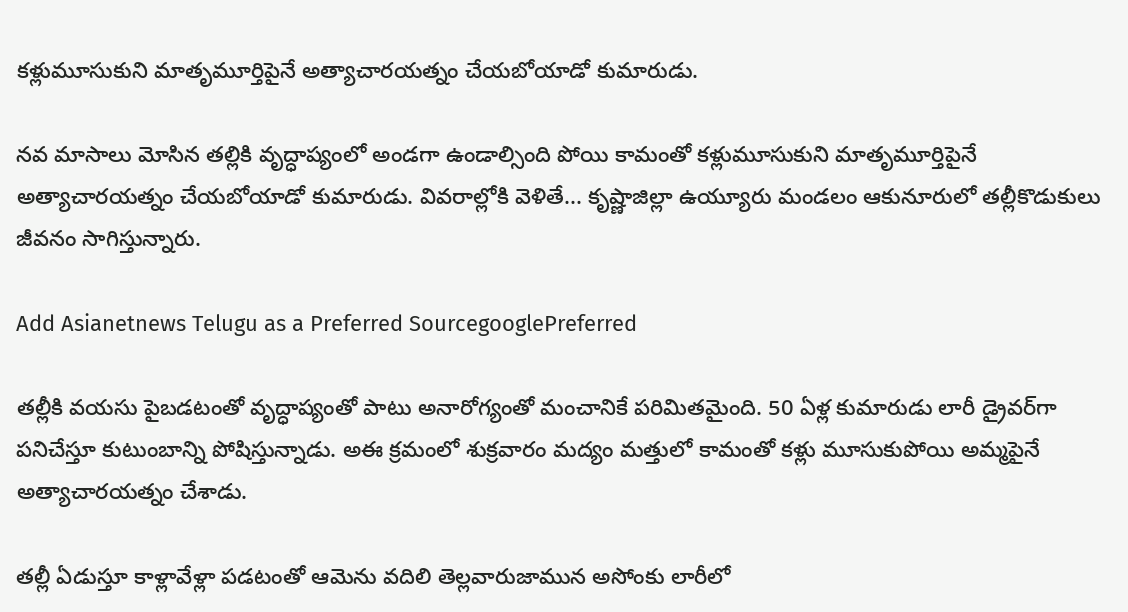కళ్లుమూసుకుని మాతృమూర్తిపైనే అత్యాచారయత్నం చేయబోయాడో కుమారుడు.

నవ మాసాలు మోసిన తల్లికి వృద్ధాప్యంలో అండగా ఉండాల్సింది పోయి కామంతో కళ్లుమూసుకుని మాతృమూర్తిపైనే అత్యాచారయత్నం చేయబోయాడో కుమారుడు. వివరాల్లోకి వెళితే... కృష్ణాజిల్లా ఉయ్యూరు మండలం ఆకునూరులో తల్లీకొడుకులు జీవనం సాగిస్తున్నారు.

Add Asianetnews Telugu as a Preferred SourcegooglePreferred

తల్లీకి వయసు పైబడటంతో వృద్ధాప్యంతో పాటు అనారోగ్యంతో మంచానికే పరిమితమైంది. 50 ఏళ్ల కుమారుడు లారీ డ్రైవర్‌గా పనిచేస్తూ కుటుంబాన్ని పోషిస్తున్నాడు. అఈ క్రమంలో శుక్రవారం మద్యం మత్తులో కామంతో కళ్లు మూసుకుపోయి అమ్మపైనే అత్యాచారయత్నం చేశాడు.

తల్లీ ఏడుస్తూ కాళ్లావేళ్లా పడటంతో ఆమెను వదిలి తెల్లవారుజామున అసోంకు లారీలో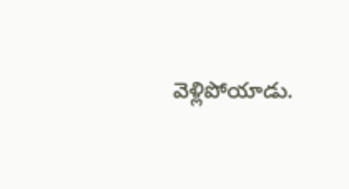వెళ్లిపోయాడు.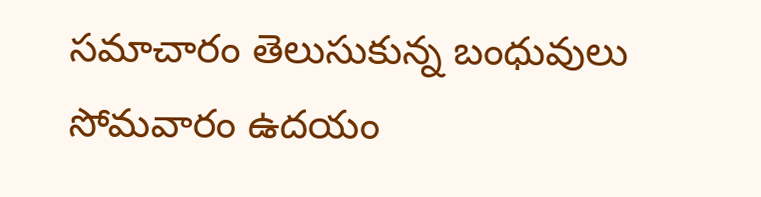సమాచారం తెలుసుకున్న బంధువులు సోమవారం ఉదయం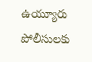ఉయ్యూరు పోలీసులకు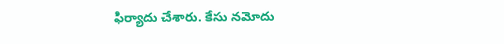ఫిర్యాదు చేశారు. కేసు నమోదు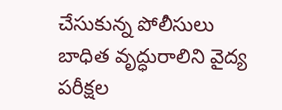చేసుకున్న పోలీసులు బాధిత వృద్ధురాలిని వైద్య పరీక్షల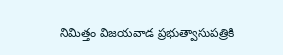నిమిత్తం విజయవాడ ప్రభుత్వాసుపత్రికి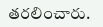తరలించారు.